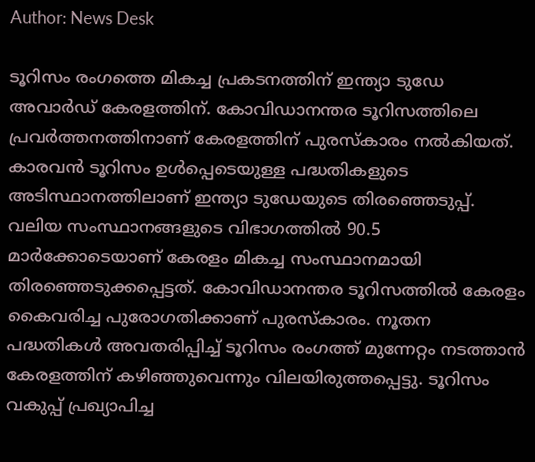Author: News Desk

ടൂറിസം രംഗത്തെ മികച്ച പ്രകടനത്തിന് ഇന്ത്യാ ടുഡേ അവാര്‍ഡ് കേരളത്തിന്. കോവിഡാനന്തര ടൂറിസത്തിലെ പ്രവർത്തനത്തിനാണ് കേരളത്തിന് പുരസ്കാരം നൽകിയത്. കാരവൻ ടൂറിസം ഉൾപ്പെടെയുള്ള പദ്ധതികളുടെ അടിസ്ഥാനത്തിലാണ് ഇന്ത്യാ ടുഡേയുടെ തിരഞ്ഞെടുപ്പ്. വലിയ സംസ്ഥാനങ്ങളുടെ വിഭാഗത്തിൽ 90.5 മാർക്കോടെയാണ് കേരളം മികച്ച സംസ്ഥാനമായി തിരഞ്ഞെടുക്കപ്പെട്ടത്. കോവിഡാനന്തര ടൂറിസത്തിൽ കേരളം കൈവരിച്ച പുരോഗതിക്കാണ് പുരസ്കാരം. നൂതന പദ്ധതികൾ അവതരിപ്പിച്ച് ടൂറിസം രംഗത്ത് മുന്നേറ്റം നടത്താൻ കേരളത്തിന് കഴിഞ്ഞുവെന്നും വിലയിരുത്തപ്പെട്ടു. ടൂറിസം വകുപ്പ് പ്രഖ്യാപിച്ച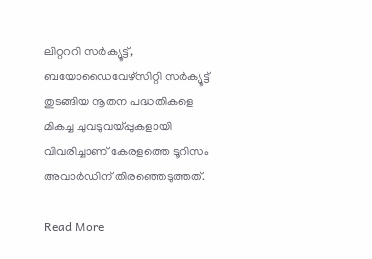ലിറ്റററി സര്‍ക്യൂട്ട്, ബയോഡൈവേഴ്‌സിറ്റി സര്‍ക്യൂട്ട് തുടങ്ങിയ നൂതന പദ്ധതികളെ മികച്ച ചുവടുവയ്പ്പുകളായി വിവരിച്ചാണ് കേരളത്തെ ടൂറിസം അവാർഡിന് തിരഞ്ഞെടുത്തത്.

Read More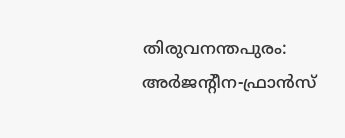തിരുവനന്തപുരം: അർജന്‍റീന-ഫ്രാൻസ്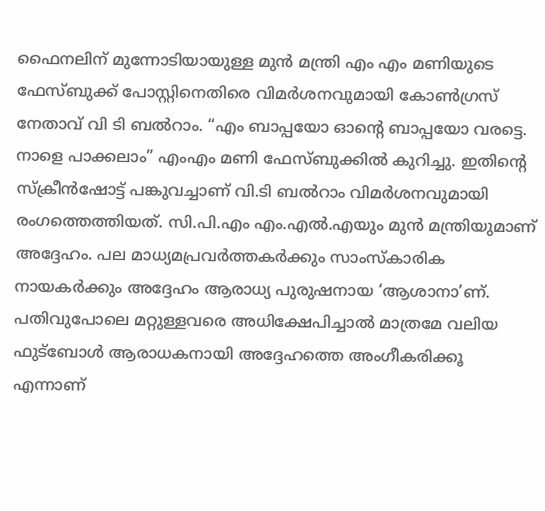ഫൈനലിന് മുന്നോടിയായുള്ള മുൻ മന്ത്രി എം എം മണിയുടെ ഫേസ്ബുക്ക് പോസ്റ്റിനെതിരെ വിമർശനവുമായി കോൺഗ്രസ് നേതാവ് വി ടി ബൽറാം. “എം ബാപ്പയോ ഓന്റെ ബാപ്പയോ വരട്ടെ. നാളെ പാക്കലാം” എംഎം മണി ഫേസ്ബുക്കിൽ കുറിച്ചു. ഇതിന്‍റെ സ്ക്രീൻഷോട്ട് പങ്കുവച്ചാണ് വി.ടി ബൽറാം വിമർശനവുമായി രംഗത്തെത്തിയത്. സി.പി.എം എം.എൽ.എയും മുൻ മന്ത്രിയുമാണ് അദ്ദേഹം. പല മാധ്യമപ്രവർത്തകർക്കും സാംസ്കാരിക നായകർക്കും അദ്ദേഹം ആരാധ്യ പുരുഷനായ ‘ആശാനാ’ണ്. പതിവുപോലെ മറ്റുള്ളവരെ അധിക്ഷേപിച്ചാൽ മാത്രമേ വലിയ ഫുട്ബോൾ ആരാധകനായി അദ്ദേഹത്തെ അംഗീകരിക്കൂ എന്നാണ്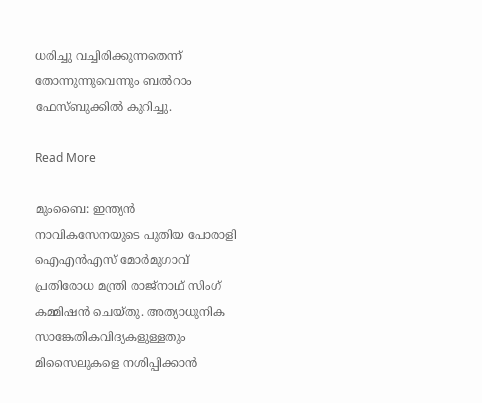ധരിച്ചു വച്ചിരിക്കുന്നതെന്ന് തോന്നുന്നുവെന്നും ബൽറാം ഫേസ്ബുക്കിൽ കുറിച്ചു.

Read More

മുംബൈ: ഇന്ത്യൻ നാവികസേനയുടെ പുതിയ പോരാളി ഐഎൻഎസ് മോർമുഗാവ് പ്രതിരോധ മന്ത്രി രാജ്നാഥ് സിംഗ് കമ്മിഷൻ ചെയ്തു. അത്യാധുനിക സാങ്കേതികവിദ്യകളുള്ളതും മിസൈലുകളെ നശിപ്പിക്കാൻ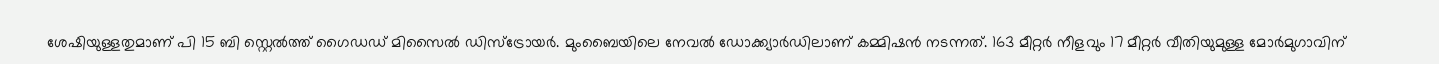ശേഷിയുള്ളതുമാണ് പി 15 ബി സ്റ്റെൽത്ത് ഗൈഡഡ് മിസൈൽ ഡിസ്ട്രോയർ. മുംബൈയിലെ നേവൽ ഡോക്ക്യാർഡിലാണ് കമ്മിഷൻ നടന്നത്. 163 മീറ്റർ നീളവും 17 മീറ്റർ വീതിയുമുള്ള മോര്‍മുഗാവിന്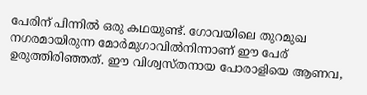പേരിന് പിന്നിൽ ഒരു കഥയുണ്ട്. ഗോവയിലെ തുറമുഖ നഗരമായിരുന്ന മോര്‍മുഗാവില്‍നിന്നാണ് ഈ പേര് ഉരുത്തിരിഞ്ഞത്. ഈ വിശ്വസ്തനായ പോരാളിയെ ആണവ,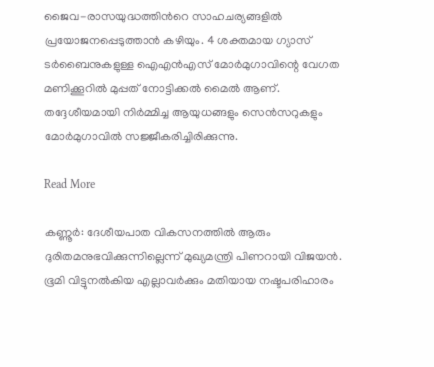ജൈവ-രാസയുദ്ധത്തിന്‍റെ സാഹചര്യങ്ങളിൽ പ്രയോജനപ്പെടുത്താൻ കഴിയും. 4 ശക്തമായ ഗ്യാസ് ടർബൈനുകളുള്ള ഐഎൻഎസ് മോര്‍മുഗാവിന്റെ വേഗത മണിക്കൂറിൽ മുപ്പത് നോട്ടിക്കൽ മൈൽ ആണ്. തദ്ദേശീയമായി നിർമ്മിച്ച ആയുധങ്ങളും സെൻസറുകളും മോർമുഗാവിൽ സജ്ജീകരിച്ചിരിക്കുന്നു.

Read More

കണ്ണൂർ: ദേശീയപാത വികസനത്തിൽ ആരും ദുരിതമനുഭവിക്കുന്നില്ലെന്ന് മുഖ്യമന്ത്രി പിണറായി വിജയൻ. ഭൂമി വിട്ടുനൽകിയ എല്ലാവർക്കും മതിയായ നഷ്ടപരിഹാരം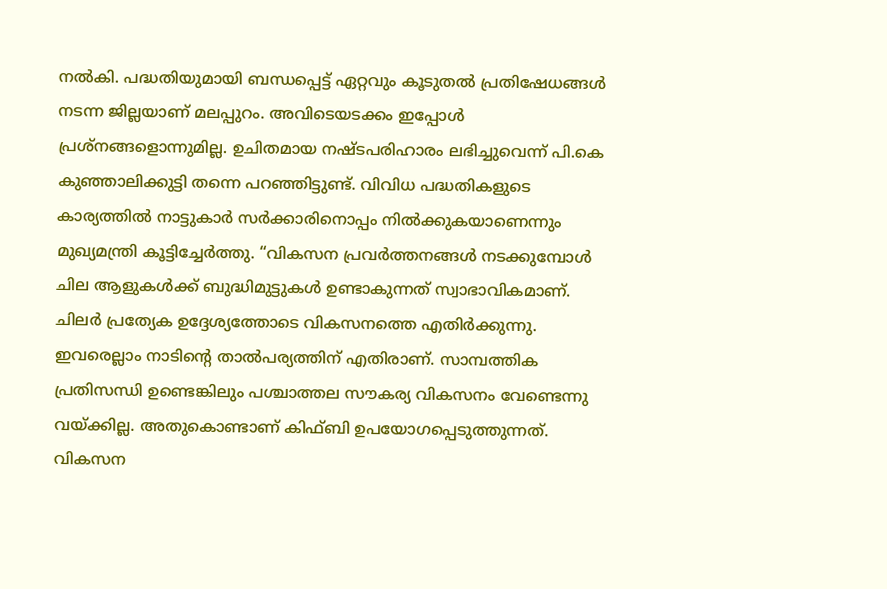നൽകി. പദ്ധതിയുമായി ബന്ധപ്പെട്ട് ഏറ്റവും കൂടുതൽ പ്രതിഷേധങ്ങൾ നടന്ന ജില്ലയാണ് മലപ്പുറം. അവിടെയടക്കം ഇപ്പോൾ പ്രശ്നങ്ങളൊന്നുമില്ല. ഉചിതമായ നഷ്ടപരിഹാരം ലഭിച്ചുവെന്ന് പി.കെ കുഞ്ഞാലിക്കുട്ടി തന്നെ പറഞ്ഞിട്ടുണ്ട്. വിവിധ പദ്ധതികളുടെ കാര്യത്തിൽ നാട്ടുകാർ സർക്കാരിനൊപ്പം നിൽക്കുകയാണെന്നും മുഖ്യമന്ത്രി കൂട്ടിച്ചേർത്തു. “വികസന പ്രവർത്തനങ്ങൾ നടക്കുമ്പോൾ ചില ആളുകൾക്ക് ബുദ്ധിമുട്ടുകൾ ഉണ്ടാകുന്നത് സ്വാഭാവികമാണ്. ചിലർ പ്രത്യേക ഉദ്ദേശ്യത്തോടെ വികസനത്തെ എതിർക്കുന്നു. ഇവരെല്ലാം നാടിന്റെ താൽപര്യത്തിന് എതിരാണ്. സാമ്പത്തിക പ്രതിസന്ധി ഉണ്ടെങ്കിലും പശ്ചാത്തല സൗകര്യ വികസനം വേണ്ടെന്നു വയ്ക്കില്ല. അതുകൊണ്ടാണ് കിഫ്ബി ഉപയോഗപ്പെടുത്തുന്നത്. വികസന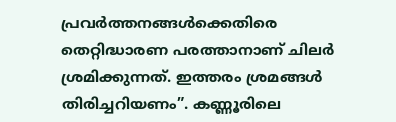പ്രവർത്തനങ്ങൾക്കെതിരെ തെറ്റിദ്ധാരണ പരത്താനാണ് ചിലർ ശ്രമിക്കുന്നത്. ഇത്തരം ശ്രമങ്ങൾ തിരിച്ചറിയണം”. കണ്ണൂരിലെ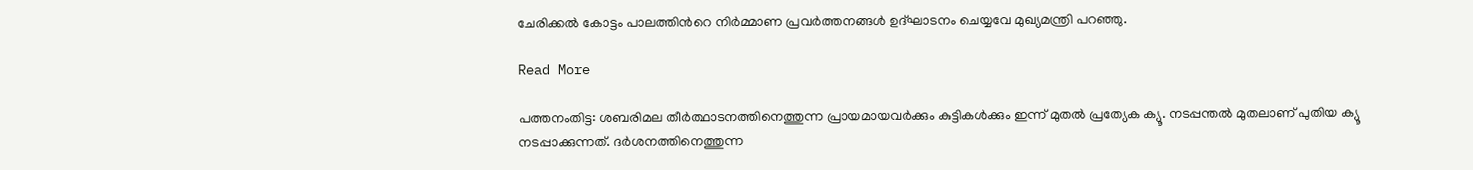ചേരിക്കൽ കോട്ടം പാലത്തിന്‍റെ നിർമ്മാണ പ്രവർത്തനങ്ങൾ ഉദ്ഘാടനം ചെയ്യവേ മുഖ്യമന്ത്രി പറഞ്ഞു.

Read More

പത്തനംതിട്ട: ശബരിമല തീർത്ഥാടനത്തിനെത്തുന്ന പ്രായമായവർക്കും കുട്ടികൾക്കും ഇന്ന് മുതൽ പ്രത്യേക ക്യൂ. നടപ്പന്തൽ മുതലാണ് പുതിയ ക്യൂ നടപ്പാക്കുന്നത്. ദർശനത്തിനെത്തുന്ന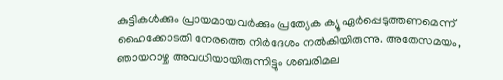കുട്ടികൾക്കും പ്രായമായവർക്കും പ്രത്യേക ക്യൂ ഏർപ്പെടുത്തണമെന്ന് ഹൈക്കോടതി നേരത്തെ നിർദേശം നൽകിയിരുന്നു. അതേസമയം, ഞായറാഴ്ച അവധിയായിരുന്നിട്ടും ശബരിമല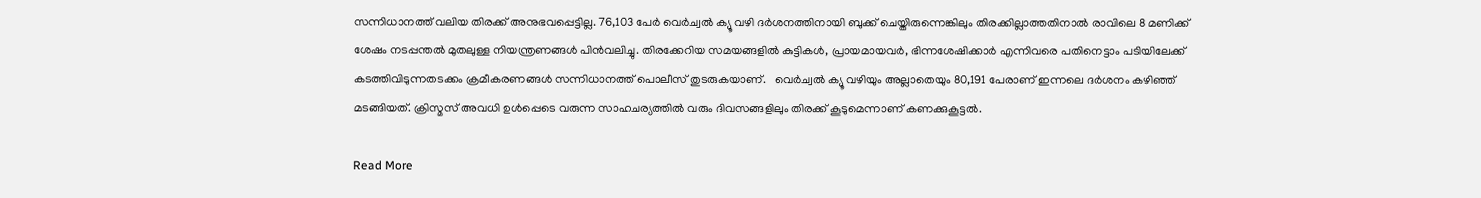സന്നിധാനത്ത് വലിയ തിരക്ക് അനുഭവപ്പെട്ടില്ല. 76,103 പേർ വെർച്വൽ ക്യൂ വഴി ദർശനത്തിനായി ബുക്ക് ചെയ്തിരുന്നെങ്കിലും തിരക്കില്ലാത്തതിനാൽ രാവിലെ 8 മണിക്ക് ശേഷം നടപ്പന്തൽ മുതലുള്ള നിയന്ത്രണങ്ങൾ പിൻവലിച്ചു. തിരക്കേറിയ സമയങ്ങളിൽ കുട്ടികൾ, പ്രായമായവർ, ഭിന്നശേഷിക്കാർ എന്നിവരെ പതിനെട്ടാം പടിയിലേക്ക് കടത്തിവിടുന്നതടക്കം ക്രമീകരണങ്ങൾ സന്നിധാനത്ത് പൊലീസ് തുടരുകയാണ്.   വെർച്വൽ ക്യൂ വഴിയും അല്ലാതെയും 80,191 പേരാണ് ഇന്നലെ ദർശനം കഴിഞ്ഞ് മടങ്ങിയത്. ക്രിസ്മസ് അവധി ഉൾപ്പെടെ വരുന്ന സാഹചര്യത്തിൽ വരും ദിവസങ്ങളിലും തിരക്ക് കൂടുമെന്നാണ് കണക്കുകൂട്ടൽ.

Read More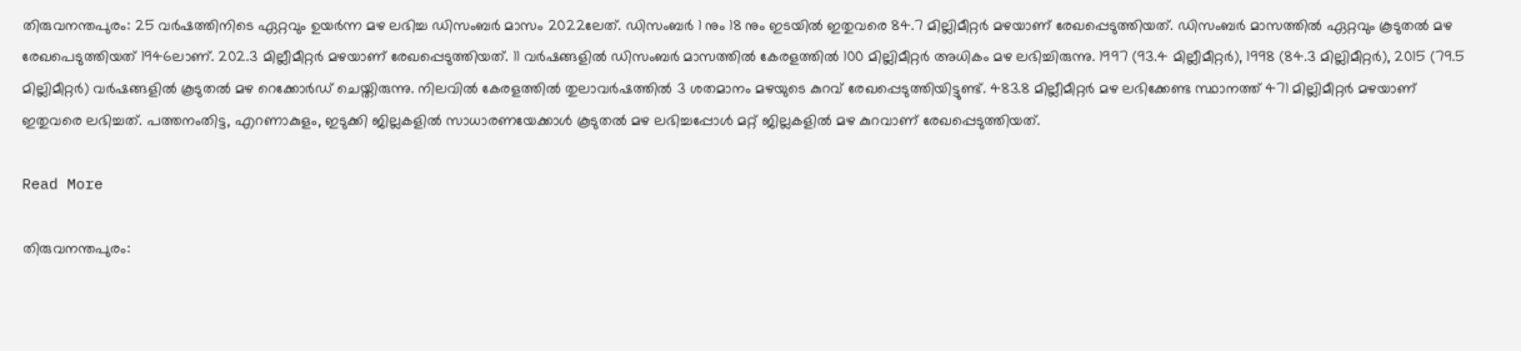തിരുവനന്തപുരം: 25 വർഷത്തിനിടെ ഏറ്റവും ഉയർന്ന മഴ ലഭിച്ച ഡിസംബർ മാസം 2022ലേത്. ഡിസംബർ 1 നും 18 നും ഇടയിൽ ഇതുവരെ 84.7 മില്ലിമീറ്റർ മഴയാണ് രേഖപ്പെടുത്തിയത്. ഡിസംബർ മാസത്തിൽ ഏറ്റവും കൂടുതൽ മഴ രേഖപെടുത്തിയത് 1946ലാണ്. 202.3 മില്ലീമീറ്റർ മഴയാണ് രേഖപ്പെടുത്തിയത്. 11 വർഷങ്ങളിൽ ഡിസംബർ മാസത്തിൽ കേരളത്തിൽ 100 മില്ലിമീറ്റർ അധികം മഴ ലഭിച്ചിരുന്നു. 1997 (93.4 മില്ലീമീറ്റർ), 1998 (84.3 മില്ലിമീറ്റർ), 2015 (79.5 മില്ലിമീറ്റർ) വർഷങ്ങളിൽ കൂടുതൽ മഴ റെക്കോർഡ് ചെയ്തിരുന്നു. നിലവിൽ കേരളത്തിൽ തുലാവർഷത്തിൽ 3 ശതമാനം മഴയുടെ കുറവ് രേഖപ്പെടുത്തിയിട്ടുണ്ട്. 483.8 മില്ലീമീറ്റർ മഴ ലഭിക്കേണ്ട സ്ഥാനത്ത് 471 മില്ലിമീറ്റർ മഴയാണ് ഇതുവരെ ലഭിച്ചത്. പത്തനംതിട്ട, എറണാകുളം, ഇടുക്കി ജില്ലകളിൽ സാധാരണയേക്കാൾ കൂടുതൽ മഴ ലഭിച്ചപ്പോൾ മറ്റ് ജില്ലകളിൽ മഴ കുറവാണ് രേഖപ്പെടുത്തിയത്.

Read More

തിരുവനന്തപുരം: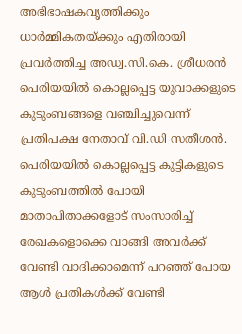അഭിഭാഷകവൃത്തിക്കും ധാർമ്മികതയ്ക്കും എതിരായി പ്രവർത്തിച്ച അഡ്വ.സി.കെ. ശ്രീധരന്‍ പെരിയയിൽ കൊല്ലപ്പെട്ട യുവാക്കളുടെ കുടുംബങ്ങളെ വഞ്ചിച്ചുവെന്ന് പ്രതിപക്ഷ നേതാവ് വി.ഡി സതീശൻ. പെരിയയിൽ കൊല്ലപ്പെട്ട കുട്ടികളുടെ കുടുംബത്തിൽ പോയി മാതാപിതാക്കളോട് സംസാരിച്ച് രേഖകളൊക്കെ വാങ്ങി അവര്‍ക്ക് വേണ്ടി വാദിക്കാമെന്ന് പറഞ്ഞ് പോയ ആള്‍ പ്രതികള്‍ക്ക് വേണ്ടി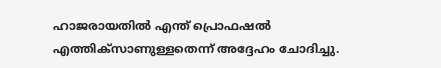ഹാജരായതില്‍ എന്ത് പ്രൊഫഷല്‍ എത്തിക്സാണുള്ളതെന്ന് അദ്ദേഹം ചോദിച്ചു.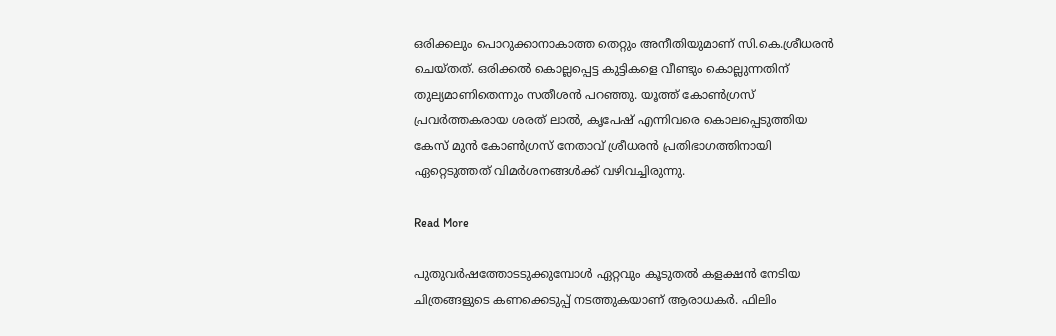ഒരിക്കലും പൊറുക്കാനാകാത്ത തെറ്റും അനീതിയുമാണ് സി.കെ.ശ്രീധരൻ ചെയ്തത്. ഒരിക്കൽ കൊല്ലപ്പെട്ട കുട്ടികളെ വീണ്ടും കൊല്ലുന്നതിന് തുല്യമാണിതെന്നും സതീശൻ പറഞ്ഞു. യൂത്ത് കോൺഗ്രസ് പ്രവർത്തകരായ ശരത് ലാൽ, കൃപേഷ് എന്നിവരെ കൊലപ്പെടുത്തിയ കേസ് മുൻ കോൺഗ്രസ് നേതാവ് ശ്രീധരൻ പ്രതിഭാഗത്തിനായി ഏറ്റെടുത്തത് വിമർശനങ്ങൾക്ക് വഴിവച്ചിരുന്നു.

Read More

പുതുവർഷത്തോടടുക്കുമ്പോൾ ഏറ്റവും കൂടുതൽ കളക്ഷൻ നേടിയ ചിത്രങ്ങളുടെ കണക്കെടുപ്പ് നടത്തുകയാണ് ആരാധകർ. ഫിലിം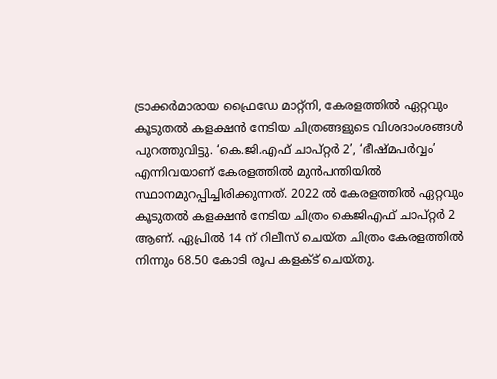ട്രാക്കർമാരായ ഫ്രൈഡേ മാറ്റ്നി, കേരളത്തിൽ ഏറ്റവും കൂടുതൽ കളക്ഷൻ നേടിയ ചിത്രങ്ങളുടെ വിശദാംശങ്ങൾ പുറത്തുവിട്ടു. ‘കെ.ജി.എഫ് ചാപ്റ്റർ 2’, ‘ഭീഷ്മപർവ്വം’ എന്നിവയാണ് കേരളത്തിൽ മുൻപന്തിയിൽ സ്ഥാനമുറപ്പിച്ചിരിക്കുന്നത്. 2022 ൽ കേരളത്തിൽ ഏറ്റവും കൂടുതൽ കളക്ഷൻ നേടിയ ചിത്രം കെജിഎഫ് ചാപ്റ്റർ 2 ആണ്. ഏപ്രിൽ 14 ന് റിലീസ് ചെയ്ത ചിത്രം കേരളത്തിൽ നിന്നും 68.50 കോടി രൂപ കളക്ട് ചെയ്തു.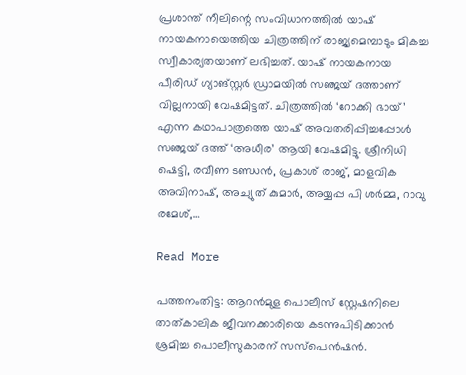പ്രശാന്ത് നീലിന്റെ സംവിധാനത്തിൽ യാഷ് നായകനായെത്തിയ ചിത്രത്തിന് രാജ്യമെമ്പാടും മികച്ച സ്വീകാര്യതയാണ് ലഭിച്ചത്. യാഷ് നായകനായ പീരിഡ് ഗ്യാങ്സ്റ്റർ ഡ്രാമയിൽ സഞ്ജയ് ദത്താണ് വില്ലനായി വേഷമിട്ടത്. ചിത്രത്തിൽ ‘റോക്കി ഭായ്’ എന്ന കഥാപാത്രത്തെ യാഷ് അവതരിപ്പിച്ചപ്പോൾ സഞ്ജയ് ദത്ത് ‘അധീര’ ആയി വേഷമിട്ടു. ശ്രീനിധി ഷെട്ടി, രവീണ ടണ്ഡൻ, പ്രകാശ് രാജ്, മാളവിക അവിനാഷ്, അച്യുത് കുമാർ, അയ്യപ്പ പി ശർമ്മ, റാവു രമേശ്,…

Read More

പത്തനംതിട്ട: ആറൻമുള പൊലീസ് സ്റ്റേഷനിലെ താത്കാലിക ജീവനക്കാരിയെ കടന്നുപിടിക്കാൻ ശ്രമിച്ച പൊലീസുകാരന് സസ്പെൻഷൻ.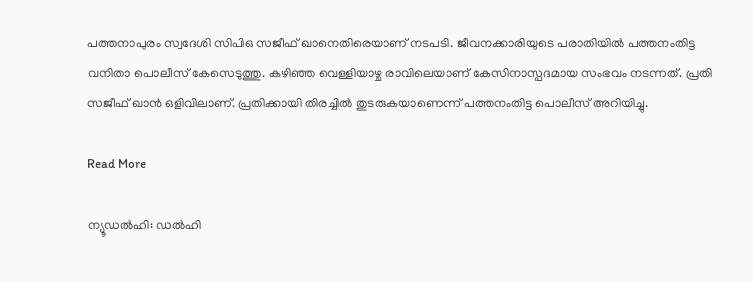പത്തനാപുരം സ്വദേശി സിപിഒ സജീഫ് ഖാനെതിരെയാണ് നടപടി. ജീവനക്കാരിയുടെ പരാതിയിൽ പത്തനംതിട്ട വനിതാ പൊലീസ് കേസെടുത്തു. കഴിഞ്ഞ വെള്ളിയാഴ്ച രാവിലെയാണ് കേസിനാസ്പദമായ സംഭവം നടന്നത്. പ്രതി സജീഫ് ഖാൻ ഒളിവിലാണ്. പ്രതിക്കായി തിരച്ചിൽ തുടരുകയാണെന്ന് പത്തനംതിട്ട പൊലീസ് അറിയിച്ചു.

Read More

ന്യൂഡല്‍ഹി: ഡൽഹി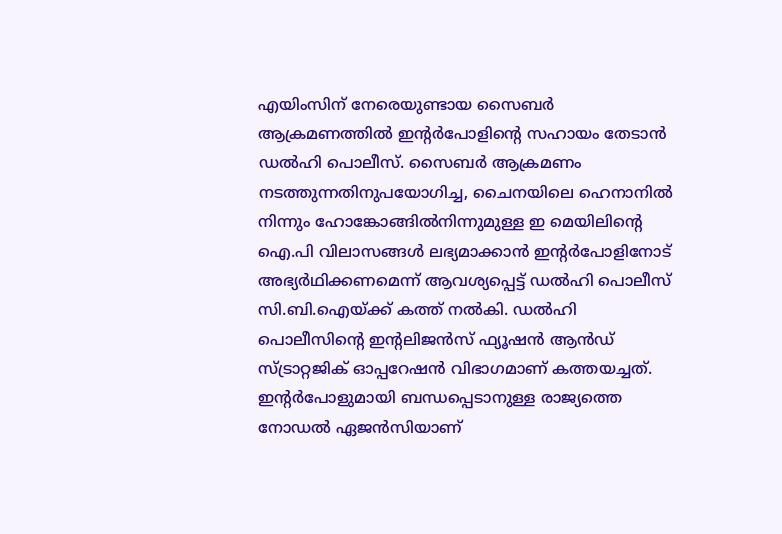എയിംസിന് നേരെയുണ്ടായ സൈബർ ആക്രമണത്തിൽ ഇന്‍റർപോളിന്‍റെ സഹായം തേടാൻ ഡൽഹി പൊലീസ്. സൈബര്‍ ആക്രമണം നടത്തുന്നതിനുപയോഗിച്ച, ചൈനയിലെ ഹെനാനില്‍ നിന്നും ഹോങ്കോങ്ങില്‍നിന്നുമുള്ള ഇ മെയിലിൻ്റെ ഐ.പി വിലാസങ്ങൾ ലഭ്യമാക്കാന്‍ ഇൻ്റര്‍പോളിനോട് അഭ്യര്‍ഥിക്കണമെന്ന് ആവശ്യപ്പെട്ട് ഡല്‍ഹി പൊലീസ് സി.ബി.ഐയ്ക്ക് കത്ത് നൽകി. ഡൽഹി പൊലീസിന്‍റെ ഇന്‍റലിജൻസ് ഫ്യൂഷൻ ആൻഡ് സ്ട്രാറ്റജിക് ഓപ്പറേഷൻ വിഭാഗമാണ് കത്തയച്ചത്. ഇന്‍റർപോളുമായി ബന്ധപ്പെടാനുള്ള രാജ്യത്തെ നോഡൽ ഏജൻസിയാണ്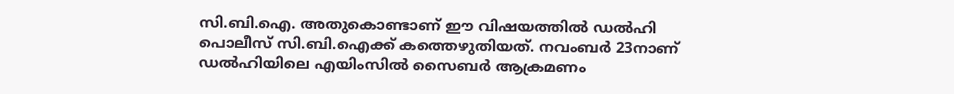സി.ബി.ഐ. അതുകൊണ്ടാണ് ഈ വിഷയത്തിൽ ഡൽഹി പൊലീസ് സി.ബി.ഐക്ക് കത്തെഴുതിയത്. നവംബർ 23നാണ് ഡൽഹിയിലെ എയിംസിൽ സൈബർ ആക്രമണം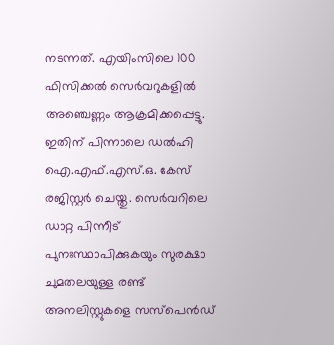നടന്നത്. എയിംസിലെ 100 ഫിസിക്കൽ സെർവറുകളിൽ അഞ്ചെണ്ണം ആക്രമിക്കപ്പെട്ടു. ഇതിന് പിന്നാലെ ഡൽഹി ഐ.എഫ്.എസ്.ഒ. കേസ് രജിസ്റ്റർ ചെയ്തു. സെർവറിലെ ഡാറ്റ പിന്നീട് പുനഃസ്ഥാപിക്കുകയും സുരക്ഷാ ചുമതലയുള്ള രണ്ട് അനലിസ്റ്റുകളെ സസ്പെൻഡ്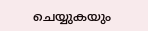ചെയ്യുകയും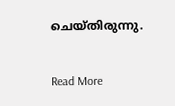ചെയ്തിരുന്നു.

Read More